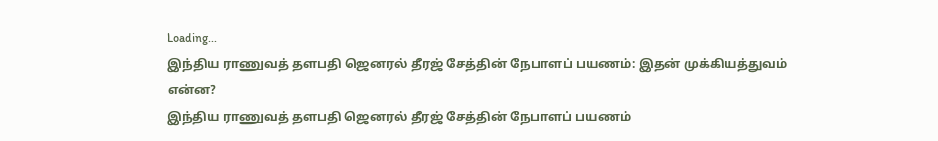Loading...
இந்திய ராணுவத் தளபதி ஜெனரல் தீரஜ் சேத்தின் நேபாளப் பயணம்: இதன் முக்கியத்துவம் என்ன?
இந்திய ராணுவத் தளபதி ஜெனரல் தீரஜ் சேத்தின் நேபாளப் பயணம்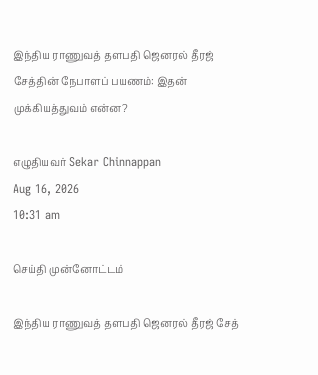இந்திய ராணுவத் தளபதி ஜெனரல் தீரஜ் சேத்தின் நேபாளப் பயணம்: இதன் முக்கியத்துவம் என்ன?

எழுதியவர் Sekar Chinnappan
Aug 16, 2026
10:31 am

செய்தி முன்னோட்டம்

இந்திய ராணுவத் தளபதி ஜெனரல் தீரஜ் சேத்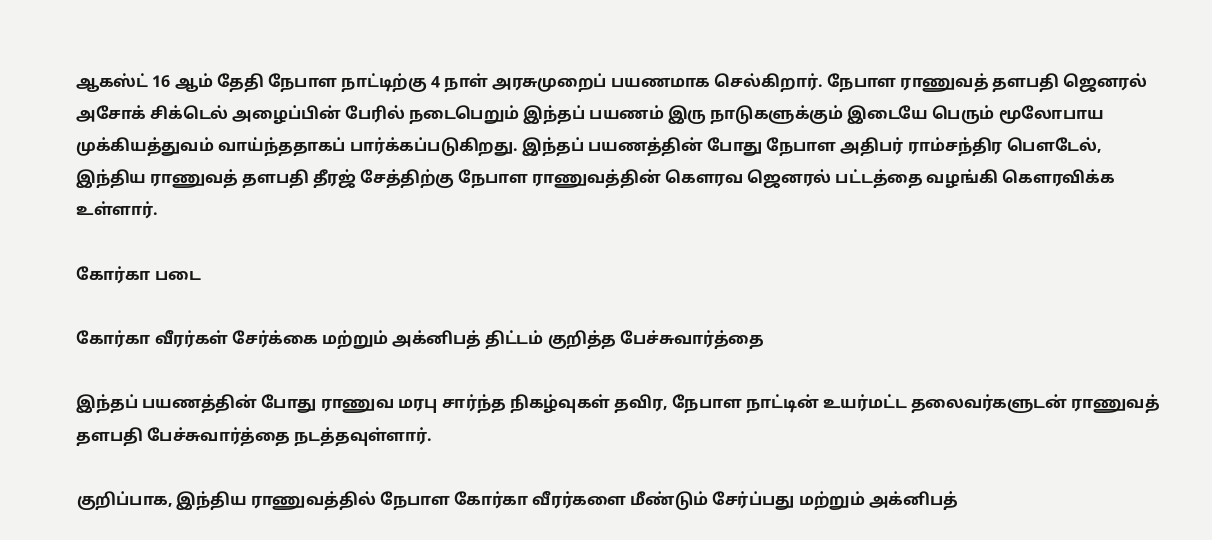ஆகஸ்ட் 16 ஆம் தேதி நேபாள நாட்டிற்கு 4 நாள் அரசுமுறைப் பயணமாக செல்கிறார். நேபாள ராணுவத் தளபதி ஜெனரல் அசோக் சிக்டெல் அழைப்பின் பேரில் நடைபெறும் இந்தப் பயணம் இரு நாடுகளுக்கும் இடையே பெரும் மூலோபாய முக்கியத்துவம் வாய்ந்ததாகப் பார்க்கப்படுகிறது. இந்தப் பயணத்தின் போது நேபாள அதிபர் ராம்சந்திர பௌடேல், இந்திய ராணுவத் தளபதி தீரஜ் சேத்திற்கு நேபாள ராணுவத்தின் கௌரவ ஜெனரல் பட்டத்தை வழங்கி கௌரவிக்க உள்ளார்.

கோர்கா படை

கோர்கா வீரர்கள் சேர்க்கை மற்றும் அக்னிபத் திட்டம் குறித்த பேச்சுவார்த்தை

இந்தப் பயணத்தின் போது ராணுவ மரபு சார்ந்த நிகழ்வுகள் தவிர, நேபாள நாட்டின் உயர்மட்ட தலைவர்களுடன் ராணுவத் தளபதி பேச்சுவார்த்தை நடத்தவுள்ளார்.

குறிப்பாக, இந்திய ராணுவத்தில் நேபாள கோர்கா வீரர்களை மீண்டும் சேர்ப்பது மற்றும் அக்னிபத்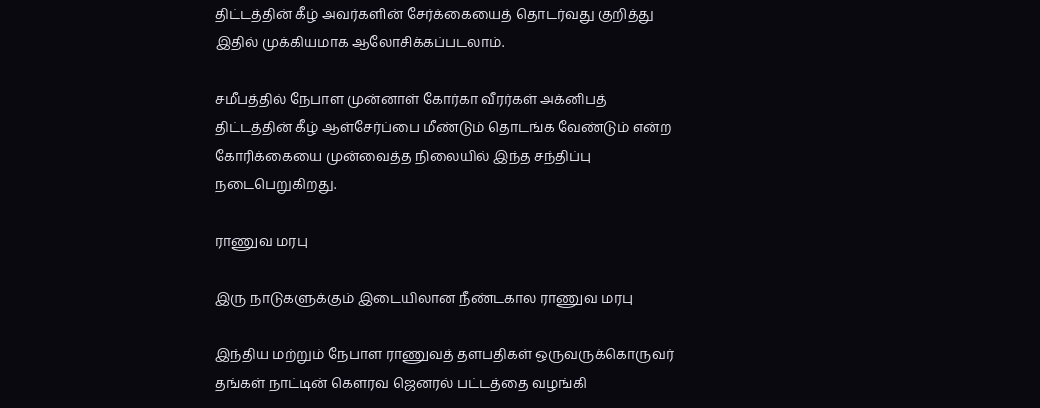திட்டத்தின் கீழ் அவர்களின் சேர்க்கையைத் தொடர்வது குறித்து இதில் முக்கியமாக ஆலோசிக்கப்படலாம்.

சமீபத்தில் நேபாள முன்னாள் கோர்கா வீரர்கள் அக்னிபத் திட்டத்தின் கீழ் ஆள்சேர்ப்பை மீண்டும் தொடங்க வேண்டும் என்ற கோரிக்கையை முன்வைத்த நிலையில் இந்த சந்திப்பு நடைபெறுகிறது.

ராணுவ மரபு

இரு நாடுகளுக்கும் இடையிலான நீண்டகால ராணுவ மரபு

இந்திய மற்றும் நேபாள ராணுவத் தளபதிகள் ஒருவருக்கொருவர் தங்கள் நாட்டின் கௌரவ ஜெனரல் பட்டத்தை வழங்கி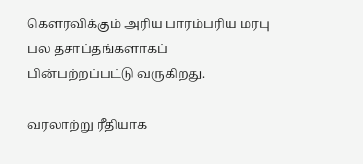கௌரவிக்கும் அரிய பாரம்பரிய மரபு பல தசாப்தங்களாகப் பின்பற்றப்பட்டு வருகிறது.

வரலாற்று ரீதியாக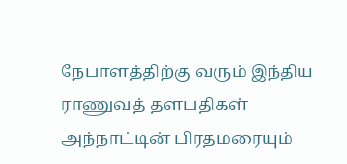நேபாளத்திற்கு வரும் இந்திய ராணுவத் தளபதிகள் அந்நாட்டின் பிரதமரையும்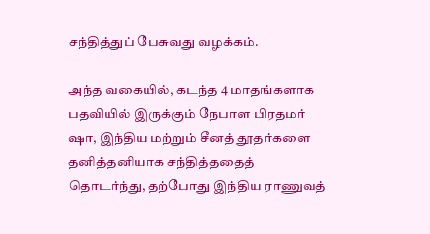சந்தித்துப் பேசுவது வழக்கம்.

அந்த வகையில், கடந்த 4 மாதங்களாக பதவியில் இருக்கும் நேபாள பிரதமர் ஷா, இந்திய மற்றும் சீனத் தூதர்களை தனித்தனியாக சந்தித்ததைத் தொடர்ந்து, தற்போது இந்திய ராணுவத்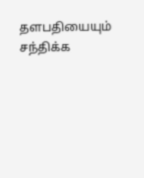தளபதியையும் சந்திக்க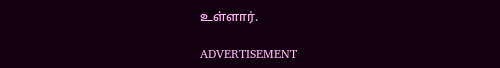உள்ளார்.

ADVERTISEMENT